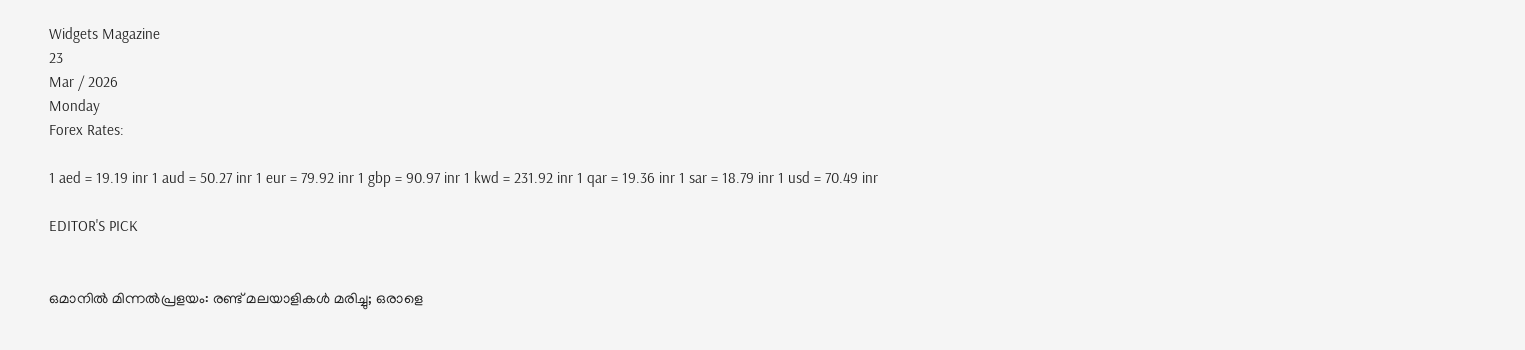Widgets Magazine
23
Mar / 2026
Monday
Forex Rates:

1 aed = 19.19 inr 1 aud = 50.27 inr 1 eur = 79.92 inr 1 gbp = 90.97 inr 1 kwd = 231.92 inr 1 qar = 19.36 inr 1 sar = 18.79 inr 1 usd = 70.49 inr

EDITOR'S PICK


ഒമാനിൽ മിന്നൽപ്രളയം: രണ്ട് മലയാളികൾ മരിച്ചു; ഒരാളെ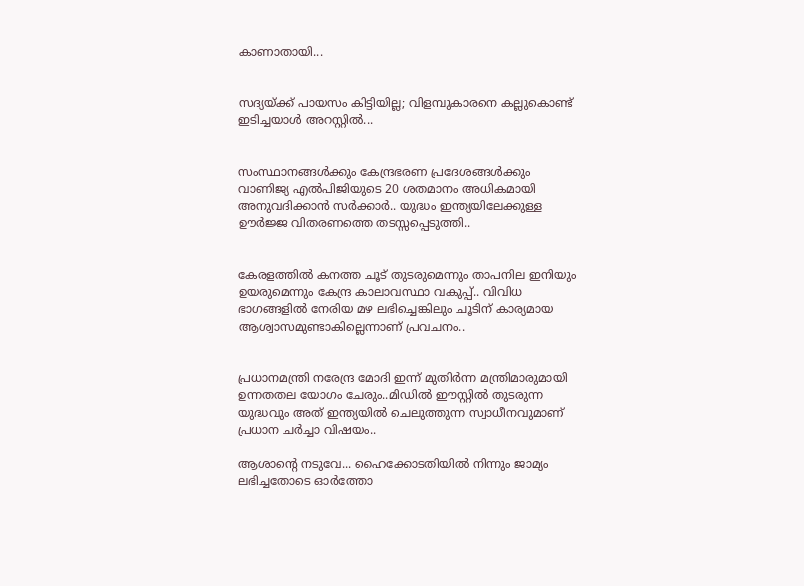കാണാതായി...


സദ്യയ്ക്ക് പായസം കിട്ടിയില്ല; വിളമ്പുകാരനെ കല്ലുകൊണ്ട് ഇടിച്ചയാൾ അറസ്റ്റിൽ...


സംസ്ഥാനങ്ങൾക്കും കേന്ദ്രഭരണ പ്രദേശങ്ങൾക്കും വാണിജ്യ എൽ‌പി‌ജിയുടെ 20 ശതമാനം അധികമായി അനുവദിക്കാൻ സർക്കാർ.. യുദ്ധം ഇന്ത്യയിലേക്കുള്ള ഊർജ്ജ വിതരണത്തെ തടസ്സപ്പെടുത്തി..


കേരളത്തിൽ കനത്ത ചൂട് തുടരുമെന്നും താപനില ഇനിയും ഉയരുമെന്നും കേന്ദ്ര കാലാവസ്ഥാ വകുപ്പ്.. വിവിധ ഭാഗങ്ങളിൽ നേരിയ മഴ ലഭിച്ചെങ്കിലും ചൂടിന് കാര്യമായ ആശ്വാസമുണ്ടാകില്ലെന്നാണ് പ്രവചനം..


പ്രധാനമന്ത്രി നരേന്ദ്ര മോദി ഇന്ന് മുതിർന്ന മന്ത്രിമാരുമായി ഉന്നതതല യോഗം ചേരും..മിഡിൽ ഈസ്റ്റിൽ തുടരുന്ന യുദ്ധവും അത് ഇന്ത്യയിൽ ചെലുത്തുന്ന സ്വാധീനവുമാണ് പ്രധാന ചർച്ചാ വിഷയം..

ആശാന്റെ നടുവേ... ഹൈക്കോടതിയില്‍ നിന്നും ജാമ്യം ലഭിച്ചതോടെ ഓര്‍ത്തോ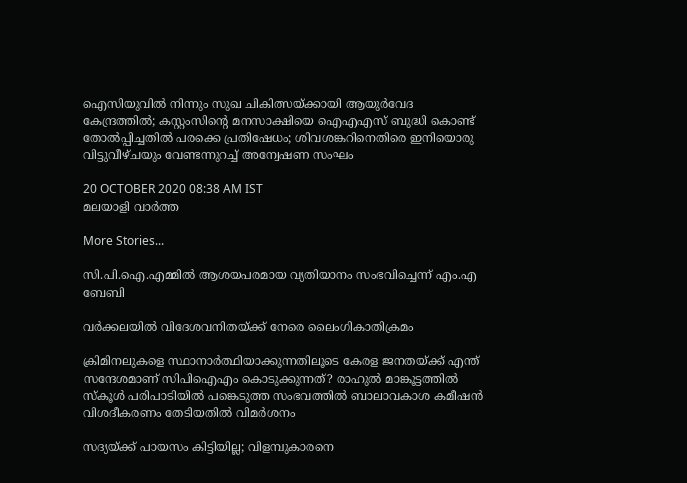ഐസിയുവില്‍ നിന്നും സുഖ ചികിത്സയ്ക്കായി ആയുര്‍വേദ കേന്ദ്രത്തില്‍; കസ്റ്റംസിന്റെ മനസാക്ഷിയെ ഐഎഎസ് ബുദ്ധി കൊണ്ട് തോല്‍പ്പിച്ചതില്‍ പരക്കെ പ്രതിഷേധം; ശിവശങ്കറിനെതിരെ ഇനിയൊരു വിട്ടുവീഴ്ചയും വേണ്ടന്നുറച്ച് അന്വേഷണ സംഘം

20 OCTOBER 2020 08:38 AM IST
മലയാളി വാര്‍ത്ത

More Stories...

സി.പി.ഐ.എമ്മില്‍ ആശയപരമായ വ്യതിയാനം സംഭവിച്ചെന്ന് എം.എ ബേബി

വര്‍ക്കലയില്‍ വിദേശവനിതയ്ക്ക് നേരെ ലൈംഗികാതിക്രമം

ക്രിമിനലുകളെ സ്ഥാനാർത്ഥിയാക്കുന്നതിലൂടെ കേരള ജനതയ്‌ക്ക്‌ എന്ത് സന്ദേശമാണ് സിപിഐഎം കൊടുക്കുന്നത്? രാഹുൽ മാങ്കൂട്ടത്തിൽ സ്കൂൾ പരിപാടിയിൽ പങ്കെടുത്ത സംഭവത്തിൽ ബാലാവകാശ കമീഷൻ വിശദീകരണം തേടിയതിൽ വിമർശനം

സദ്യയ്ക്ക് പായസം കിട്ടിയില്ല; വിളമ്പുകാരനെ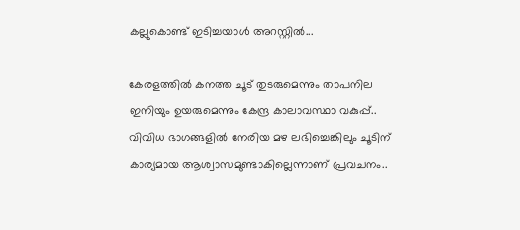കല്ലുകൊണ്ട് ഇടിച്ചയാൾ അറസ്റ്റിൽ...

കേരളത്തിൽ കനത്ത ചൂട് തുടരുമെന്നും താപനില ഇനിയും ഉയരുമെന്നും കേന്ദ്ര കാലാവസ്ഥാ വകുപ്പ്.. വിവിധ ഭാഗങ്ങളിൽ നേരിയ മഴ ലഭിച്ചെങ്കിലും ചൂടിന് കാര്യമായ ആശ്വാസമുണ്ടാകില്ലെന്നാണ് പ്രവചനം..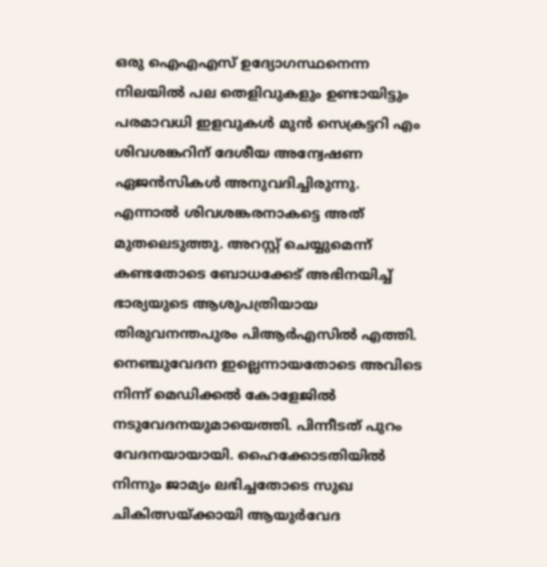ഒരു ഐഎഎസ് ഉദ്യോഗസ്ഥനെന്ന നിലയില്‍ പല തെളിവുകളും ഉണ്ടായിട്ടും പരമാവധി ഇളവുകള്‍ മുന്‍ സെക്രട്ടറി എം ശിവശങ്കറിന് ദേശീയ അന്വേഷണ ഏജന്‍സികള്‍ അനുവദിച്ചിരുന്നു. എന്നാല്‍ ശിവശങ്കരനാകട്ടെ അത് മുതലെടുത്തു. അറസ്റ്റ് ചെയ്യുമെന്ന് കണ്ടതോടെ ബോധക്കേട് അഭിനയിച്ച് ഭാര്യയുടെ ആശുപത്രിയായ തിരുവനന്തപുരം പിആര്‍എസില്‍ എത്തി. നെഞ്ചുവേദന ഇല്ലെന്നായതോടെ അവിടെ നിന്ന് മെഡിക്കല്‍ കോളേജില്‍ നടുവേദനയുമായെത്തി. പിന്നീടത് പുറം വേദനയായായി. ഹൈക്കോടതിയില്‍ നിന്നും ജാമ്യം ലഭിച്ചതോടെ സുഖ ചികിത്സയ്ക്കായി ആയുര്‍വേദ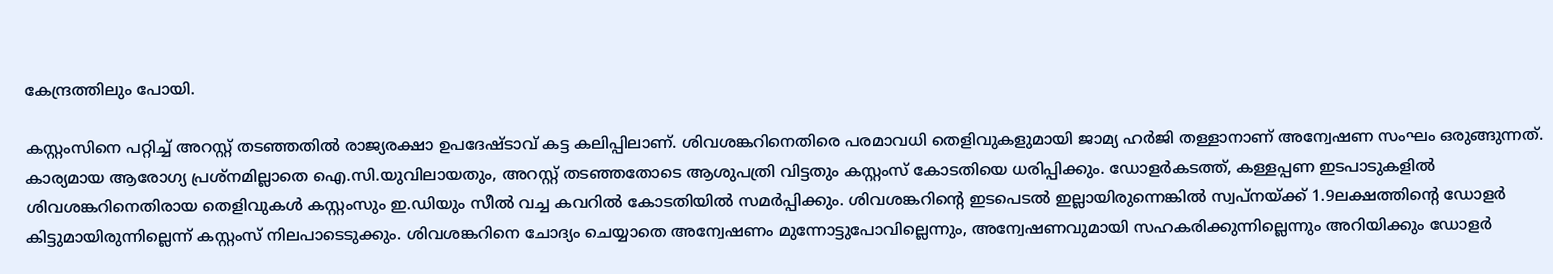കേന്ദ്രത്തിലും പോയി.

കസ്റ്റംസിനെ പറ്റിച്ച് അറസ്റ്റ് തടഞ്ഞതില്‍ രാജ്യരക്ഷാ ഉപദേഷ്ടാവ് കട്ട കലിപ്പിലാണ്. ശിവശങ്കറിനെതിരെ പരമാവധി തെളിവുകളുമായി ജാമ്യ ഹര്‍ജി തള്ളാനാണ് അന്വേഷണ സംഘം ഒരുങ്ങുന്നത്. കാര്യമായ ആരോഗ്യ പ്രശ്‌നമില്ലാതെ ഐ.സി.യുവിലായതും, അറസ്റ്റ് തടഞ്ഞതോടെ ആശുപത്രി വിട്ടതും കസ്റ്റംസ് കോടതിയെ ധരിപ്പിക്കും. ഡോളര്‍കടത്ത്, കള്ളപ്പണ ഇടപാടുകളില്‍ ശിവശങ്കറിനെതിരായ തെളിവുകള്‍ കസ്റ്റംസും ഇ.ഡിയും സീല്‍ വച്ച കവറില്‍ കോടതിയില്‍ സമര്‍പ്പിക്കും. ശിവശങ്കറിന്റെ ഇടപെടല്‍ ഇല്ലായിരുന്നെങ്കില്‍ സ്വപ്നയ്ക്ക് 1.9ലക്ഷത്തിന്റെ ഡോളര്‍ കിട്ടുമായിരുന്നില്ലെന്ന് കസ്റ്റംസ് നിലപാടെടുക്കും. ശിവശങ്കറിനെ ചോദ്യം ചെയ്യാതെ അന്വേഷണം മുന്നോട്ടുപോവില്ലെന്നും, അന്വേഷണവുമായി സഹകരിക്കുന്നില്ലെന്നും അറിയിക്കും ഡോളര്‍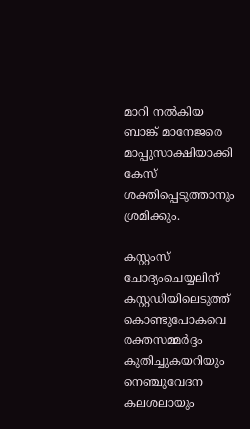മാറി നല്‍കിയ ബാങ്ക് മാനേജരെ മാപ്പുസാക്ഷിയാക്കി കേസ് ശക്തിപ്പെടുത്താനും ശ്രമിക്കും.

കസ്റ്റംസ് ചോദ്യംചെയ്യലിന് കസ്റ്റഡിയിലെടുത്ത് കൊണ്ടുപോകവെ രക്തസമ്മര്‍ദ്ദം കുതിച്ചുകയറിയും നെഞ്ചുവേദന കലശലായും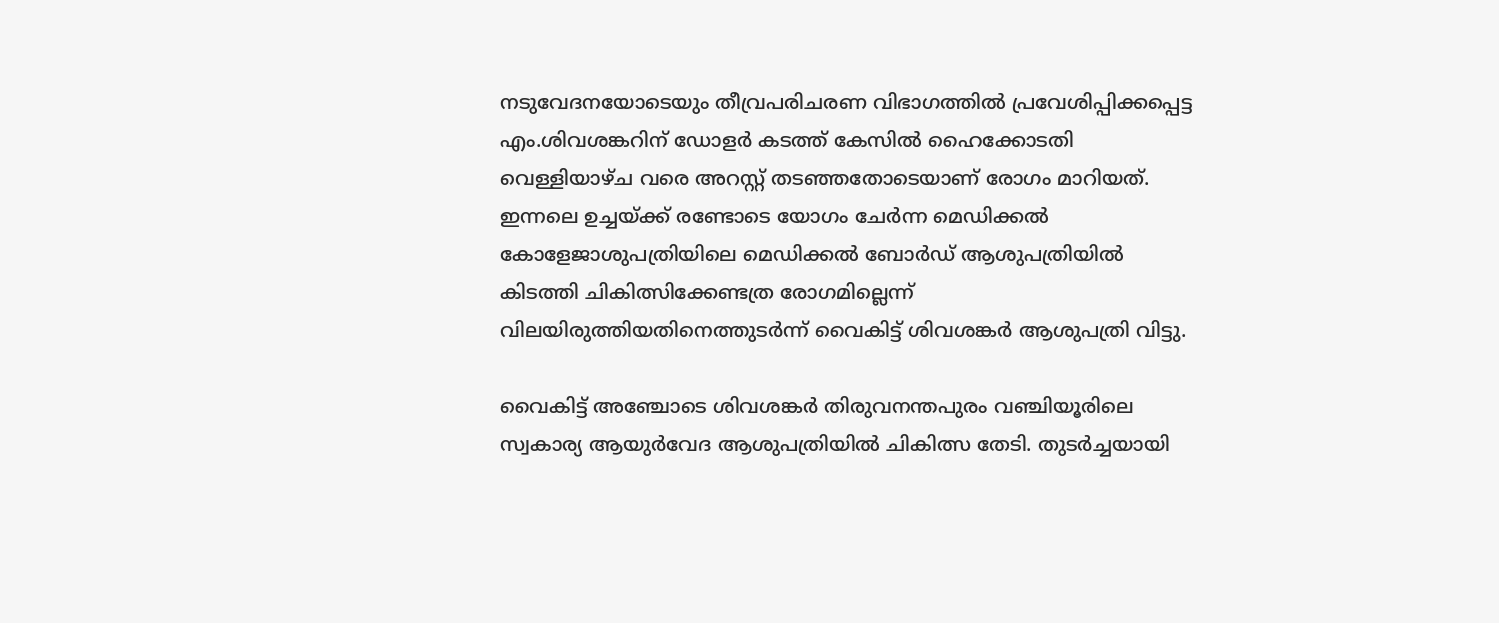നടുവേദനയോടെയും തീവ്രപരിചരണ വിഭാഗത്തില്‍ പ്രവേശിപ്പിക്കപ്പെട്ട എം.ശിവശങ്കറിന് ഡോളര്‍ കടത്ത് കേസില്‍ ഹൈക്കോടതി വെള്ളിയാഴ്ച വരെ അറസ്റ്റ് തടഞ്ഞതോടെയാണ് രോഗം മാറിയത്. ഇന്നലെ ഉച്ചയ്ക്ക് രണ്ടോടെ യോഗം ചേര്‍ന്ന മെഡിക്കല്‍ കോളേജാശുപത്രിയിലെ മെഡിക്കല്‍ ബോര്‍ഡ് ആശുപത്രിയില്‍ കിടത്തി ചികിത്സിക്കേണ്ടത്ര രോഗമില്ലെന്ന് വിലയിരുത്തിയതിനെത്തുടര്‍ന്ന് വൈകിട്ട് ശിവശങ്കര്‍ ആശുപത്രി വിട്ടു.

വൈകിട്ട് അഞ്ചോടെ ശിവശങ്കര്‍ തിരുവനന്തപുരം വഞ്ചിയൂരിലെ സ്വകാര്യ ആയുര്‍വേദ ആശുപത്രിയില്‍ ചികിത്സ തേടി. തുടര്‍ച്ചയായി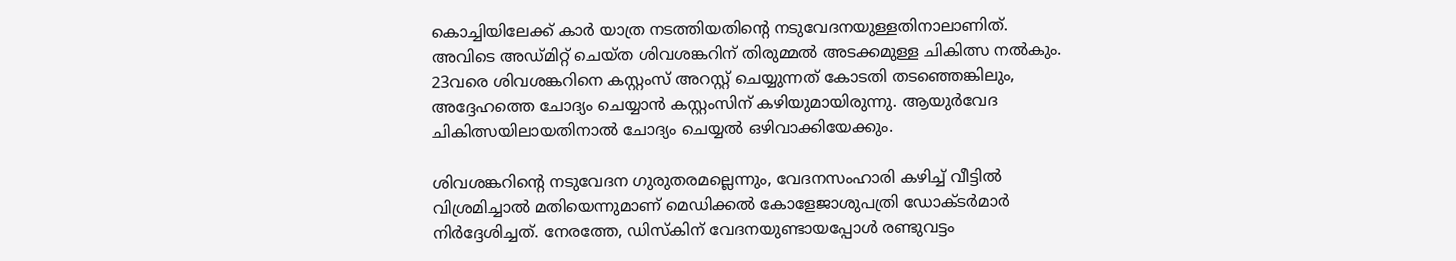കൊച്ചിയിലേക്ക് കാര്‍ യാത്ര നടത്തിയതിന്റെ നടുവേദനയുള്ളതിനാലാണിത്. അവിടെ അഡ്മിറ്റ് ചെയ്ത ശിവശങ്കറിന് തിരുമ്മല്‍ അടക്കമുള്ള ചികിത്സ നല്‍കും. 23വരെ ശിവശങ്കറിനെ കസ്റ്റംസ് അറസ്റ്റ് ചെയ്യുന്നത് കോടതി തടഞ്ഞെങ്കിലും, അദ്ദേഹത്തെ ചോദ്യം ചെയ്യാന്‍ കസ്റ്റംസിന് കഴിയുമായിരുന്നു. ആയുര്‍വേദ ചികിത്സയിലായതിനാല്‍ ചോദ്യം ചെയ്യല്‍ ഒഴിവാക്കിയേക്കും.

ശിവശങ്കറിന്റെ നടുവേദന ഗുരുതരമല്ലെന്നും, വേദനസംഹാരി കഴിച്ച് വീട്ടില്‍ വിശ്രമിച്ചാല്‍ മതിയെന്നുമാണ് മെഡിക്കല്‍ കോളേജാശുപത്രി ഡോക്ടര്‍മാര്‍ നിര്‍ദ്ദേശിച്ചത്. നേരത്തേ, ഡിസ്‌കിന് വേദനയുണ്ടായപ്പോള്‍ രണ്ടുവട്ടം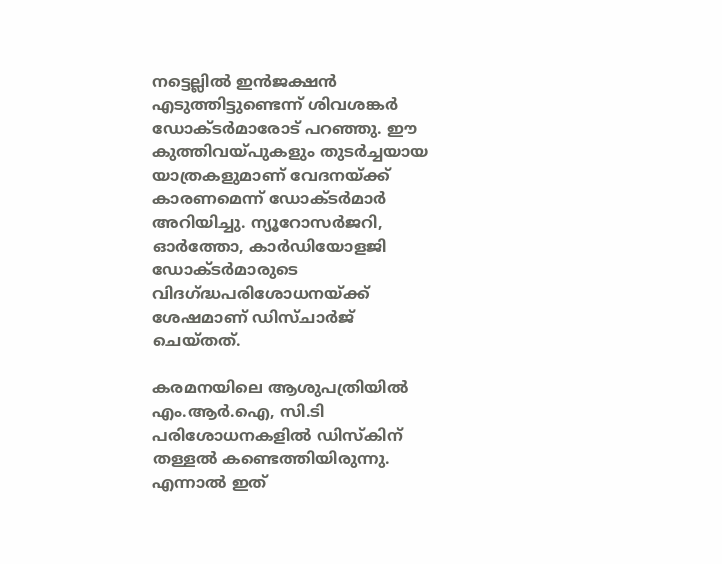നട്ടെല്ലില്‍ ഇന്‍ജക്ഷന്‍ എടുത്തിട്ടുണ്ടെന്ന് ശിവശങ്കര്‍ ഡോക്ടര്‍മാരോട് പറഞ്ഞു. ഈ കുത്തിവയ്പുകളും തുടര്‍ച്ചയായ യാത്രകളുമാണ് വേദനയ്ക്ക് കാരണമെന്ന് ഡോക്ടര്‍മാര്‍ അറിയിച്ചു. ന്യൂറോസര്‍ജറി, ഓര്‍ത്തോ, കാര്‍ഡിയോളജി ഡോക്ടര്‍മാരുടെ വിദഗ്ദ്ധപരിശോധനയ്ക്ക് ശേഷമാണ് ഡിസ്ചാര്‍ജ് ചെയ്തത്.

കരമനയിലെ ആശുപത്രിയില്‍ എം.ആര്‍.ഐ, സി.ടി പരിശോധനകളില്‍ ഡിസ്‌കിന് തള്ളല്‍ കണ്ടെത്തിയിരുന്നു. എന്നാല്‍ ഇത്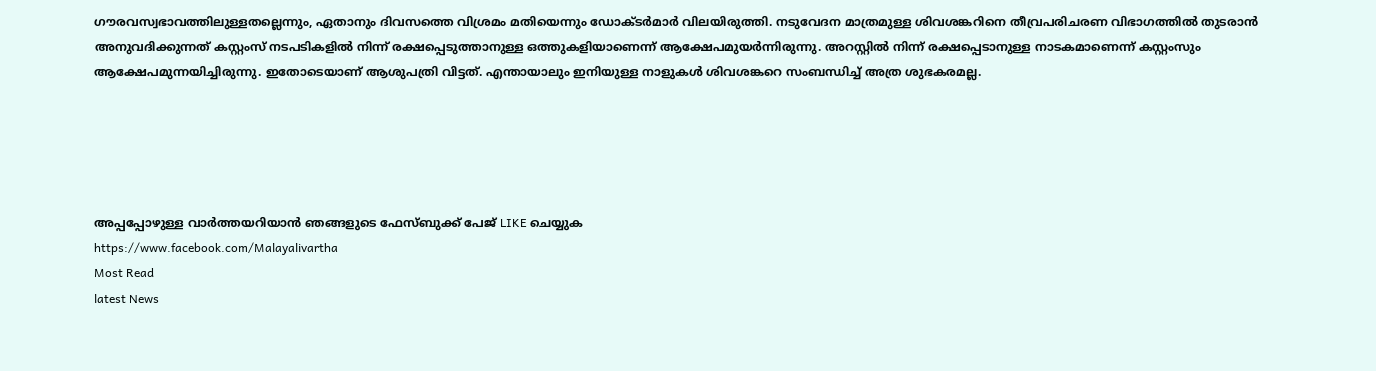ഗൗരവസ്വഭാവത്തിലുള്ളതല്ലെന്നും, ഏതാനും ദിവസത്തെ വിശ്രമം മതിയെന്നും ഡോക്ടര്‍മാര്‍ വിലയിരുത്തി. നടുവേദന മാത്രമുള്ള ശിവശങ്കറിനെ തീവ്രപരിചരണ വിഭാഗത്തില്‍ തുടരാന്‍ അനുവദിക്കുന്നത് കസ്റ്റംസ് നടപടികളില്‍ നിന്ന് രക്ഷപ്പെടുത്താനുള്ള ഒത്തുകളിയാണെന്ന് ആക്ഷേപമുയര്‍ന്നിരുന്നു. അറസ്റ്റില്‍ നിന്ന് രക്ഷപ്പെടാനുള്ള നാടകമാണെന്ന് കസ്റ്റംസും ആക്ഷേപമുന്നയിച്ചിരുന്നു. ഇതോടെയാണ് ആശുപത്രി വിട്ടത്. എന്തായാലും ഇനിയുള്ള നാളുകള്‍ ശിവശങ്കറെ സംബന്ധിച്ച് അത്ര ശുഭകരമല്ല.





അപ്പപ്പോഴുള്ള വാര്‍ത്തയറിയാന്‍ ഞങ്ങളുടെ ഫേസ്‌ബുക്ക്‌ പേജ് LIKE ചെയ്യുക
https://www.facebook.com/Malayalivartha
Most Read
latest News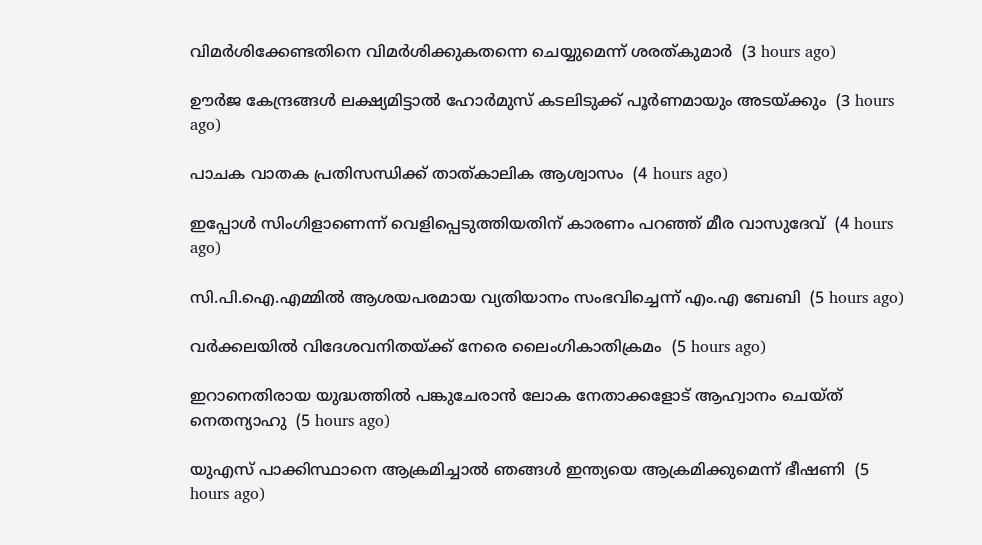വിമര്‍ശിക്കേണ്ടതിനെ വിമര്‍ശിക്കുകതന്നെ ചെയ്യുമെന്ന് ശരത്കുമാര്‍  (3 hours ago)

ഊര്‍ജ കേന്ദ്രങ്ങള്‍ ലക്ഷ്യമിട്ടാല്‍ ഹോര്‍മുസ് കടലിടുക്ക് പൂര്‍ണമായും അടയ്ക്കും  (3 hours ago)

പാചക വാതക പ്രതിസന്ധിക്ക് താത്കാലിക ആശ്വാസം  (4 hours ago)

ഇപ്പോള്‍ സിംഗിളാണെന്ന് വെളിപ്പെടുത്തിയതിന് കാരണം പറഞ്ഞ് മീര വാസുദേവ്  (4 hours ago)

സി.പി.ഐ.എമ്മില്‍ ആശയപരമായ വ്യതിയാനം സംഭവിച്ചെന്ന് എം.എ ബേബി  (5 hours ago)

വര്‍ക്കലയില്‍ വിദേശവനിതയ്ക്ക് നേരെ ലൈംഗികാതിക്രമം  (5 hours ago)

ഇറാനെതിരായ യുദ്ധത്തില്‍ പങ്കുചേരാന്‍ ലോക നേതാക്കളോട് ആഹ്വാനം ചെയ്ത് നെതന്യാഹു  (5 hours ago)

യുഎസ് പാക്കിസ്ഥാനെ ആക്രമിച്ചാല്‍ ഞങ്ങള്‍ ഇന്ത്യയെ ആക്രമിക്കുമെന്ന് ഭീഷണി  (5 hours ago)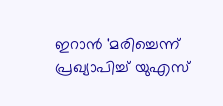ഇറാന്‍ 'മരിച്ചെന്ന് പ്രഖ്യാപിച്ച് യുഎസ്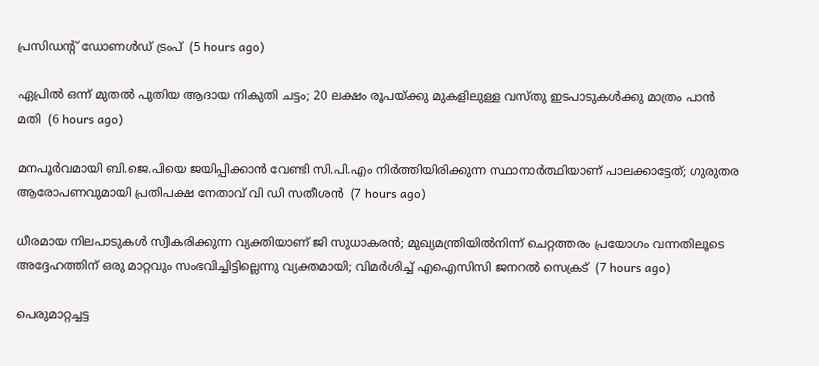പ്രസിഡന്റ് ഡോണള്‍ഡ് ട്രംപ്  (5 hours ago)

ഏപ്രില്‍ ഒന്ന് മുതല്‍ പുതിയ ആദായ നികുതി ചട്ടം; 20 ലക്ഷം രൂപയ്ക്കു മുകളിലുള്ള വസ്തു ഇടപാടുകള്‍ക്കു മാത്രം പാന്‍ മതി  (6 hours ago)

മനപൂര്‍വമായി ബി.ജെ.പിയെ ജയിപ്പിക്കാന്‍ വേണ്ടി സി.പി.എം നിര്‍ത്തിയിരിക്കുന്ന സ്ഥാനാര്‍ത്ഥിയാണ് പാലക്കാട്ടേത്; ഗുരുതര ആരോപണവുമായി പ്രതിപക്ഷ നേതാവ് വി ഡി സതീശൻ  (7 hours ago)

ധീരമായ നിലപാടുകൾ സ്വീകരിക്കുന്ന വ്യക്തിയാണ് ജി സുധാകരൻ; മുഖ്യമന്ത്രിയില്‍നിന്ന് ചെറ്റത്തരം പ്രയോഗം വന്നതിലൂടെ അദ്ദേഹത്തിന് ഒരു മാറ്റവും സംഭവിച്ചിട്ടില്ലെന്നു വ്യക്തമായി; വിമർശിച്ച് എഐസിസി ജനറൽ സെക്രട്  (7 hours ago)

പെരുമാറ്റച്ചട്ട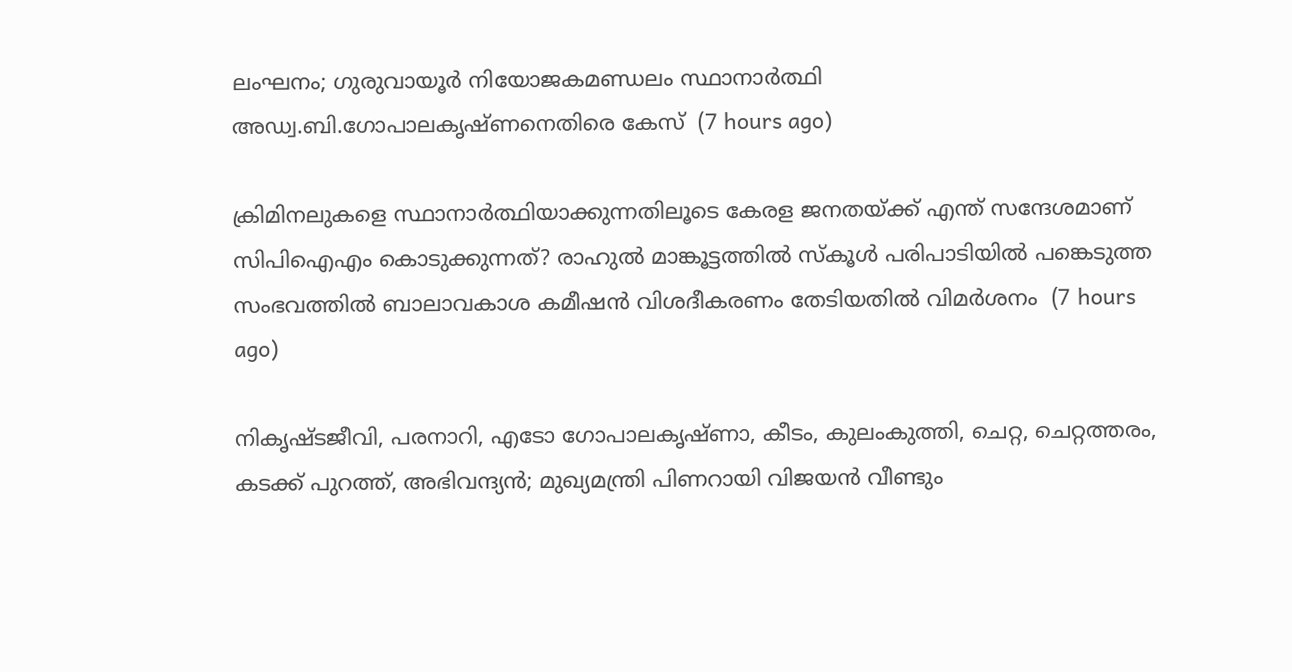ലംഘനം; ഗുരുവായൂർ നിയോജകമണ്ഡലം സ്ഥാനാർത്ഥി അഡ്വ.ബി.ഗോപാലകൃഷ്ണനെതിരെ കേസ്  (7 hours ago)

ക്രിമിനലുകളെ സ്ഥാനാർത്ഥിയാക്കുന്നതിലൂടെ കേരള ജനതയ്‌ക്ക്‌ എന്ത് സന്ദേശമാണ് സിപിഐഎം കൊടുക്കുന്നത്? രാഹുൽ മാങ്കൂട്ടത്തിൽ സ്കൂൾ പരിപാടിയിൽ പങ്കെടുത്ത സംഭവത്തിൽ ബാലാവകാശ കമീഷൻ വിശദീകരണം തേടിയതിൽ വിമർശനം  (7 hours ago)

നികൃഷ്ടജീവി, പരനാറി, എടോ ഗോപാലകൃഷ്ണാ, കീടം, കുലംകുത്തി, ചെറ്റ, ചെറ്റത്തരം, കടക്ക് പുറത്ത്, അഭിവന്ദ്യന്‍; മുഖ്യമന്ത്രി പിണറായി വിജയന്‍ വീണ്ടും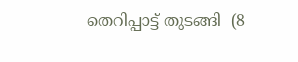തെറിപ്പാട്ട് തുടങ്ങി  (8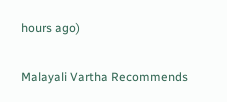hours ago)

Malayali Vartha Recommends